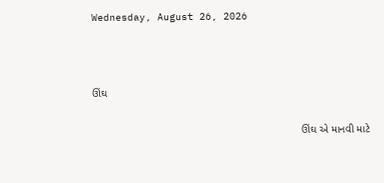Wednesday, August 26, 2026



ઊંઘ

                                                                      ઊંઘ એ માનવી માટે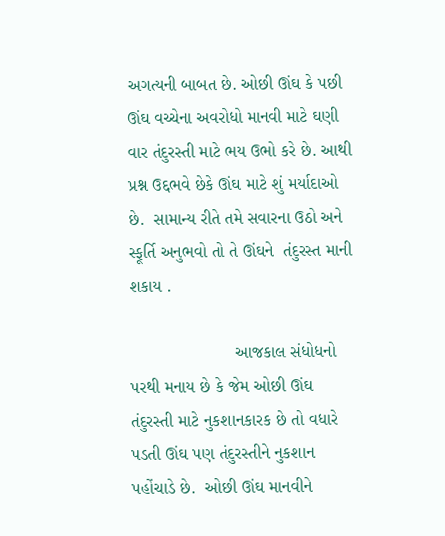અગત્યની બાબત છે. ઓછી ઊંઘ કે પછી ઊંઘ વચ્ચેના અવરોધો માનવી માટે ઘણી વાર તંદુરસ્તી માટે ભય ઉભો કરે છે. આથી પ્રશ્ન ઉદ્દભવે છેકે ઊંઘ માટે શું મર્યાદાઓ  છે.  સામાન્ય રીતે તમે સવારના ઉઠો અને સ્ફૂર્તિ અનુભવો તો તે ઊંઘને  તંદુરસ્ત માની શકાય .

                      આજકાલ સંધોધનો પરથી મનાય છે કે જેમ ઓછી ઊંઘ તંદુરસ્તી માટે નુકશાનકારક છે તો વધારે પડતી ઊંઘ પણ તંદુરસ્તીને નુકશાન પહોંચાડે છે.  ઓછી ઊંઘ માનવીને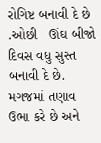રોગિષ્ટ બનાવી દે છે .ઓછી   ઊંઘ બીજો દિવસ વધુ સુસ્ત બનાવી દે છે. મગજમાં તણાવ ઉભા કરે છે અને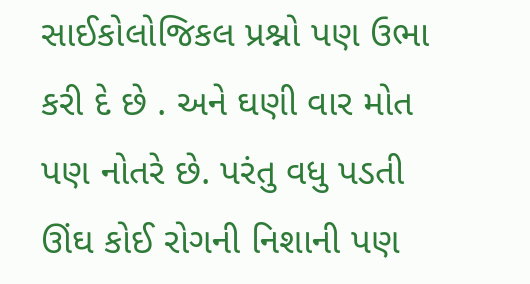સાઈકોલોજિકલ પ્રશ્નો પણ ઉભા કરી દે છે . અને ઘણી વાર મોત પણ નોતરે છે. પરંતુ વધુ પડતી ઊંઘ કોઈ રોગની નિશાની પણ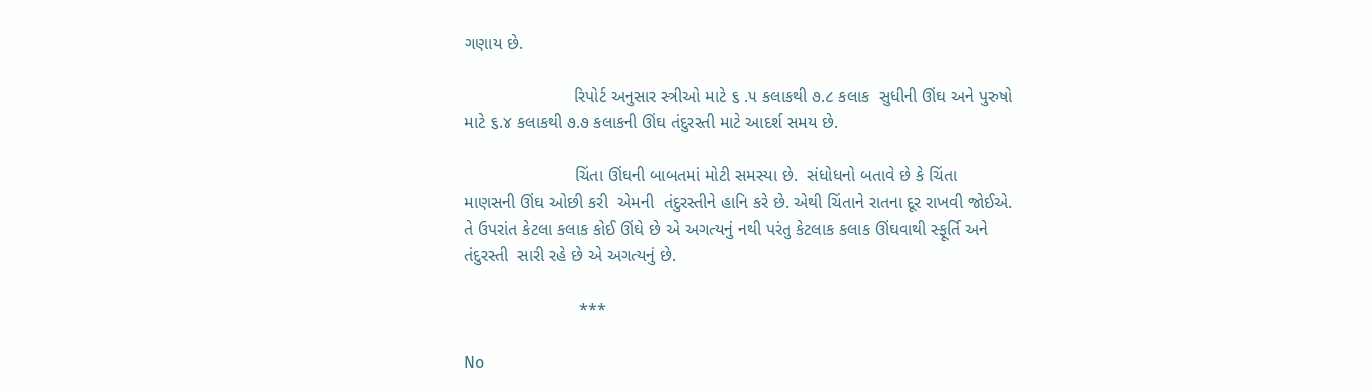ગણાય છે.

                       રિપોર્ટ અનુસાર સ્ત્રીઓ માટે ૬ .૫ કલાકથી ૭.૮ કલાક  સુધીની ઊંઘ અને પુરુષો માટે ૬.૪ કલાકથી ૭.૭ કલાકની ઊંઘ તંદુરસ્તી માટે આદર્શ સમય છે.

                       ચિંતા ઊંઘની બાબતમાં મોટી સમસ્યા છે.  સંધોધનો બતાવે છે કે ચિંતા માણસની ઊંઘ ઓછી કરી  એમની  તંદુરસ્તીને હાનિ કરે છે. એથી ચિંતાને રાતના દૂર રાખવી જોઈએ. તે ઉપરાંત કેટલા કલાક કોઈ ઊંઘે છે એ અગત્યનું નથી પરંતુ કેટલાક કલાક ઊંઘવાથી સ્ફૂર્તિ અને તંદુરસ્તી  સારી રહે છે એ અગત્યનું છે.

                        ***

No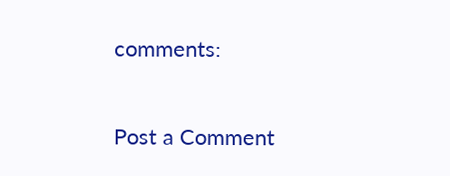comments:

Post a Comment